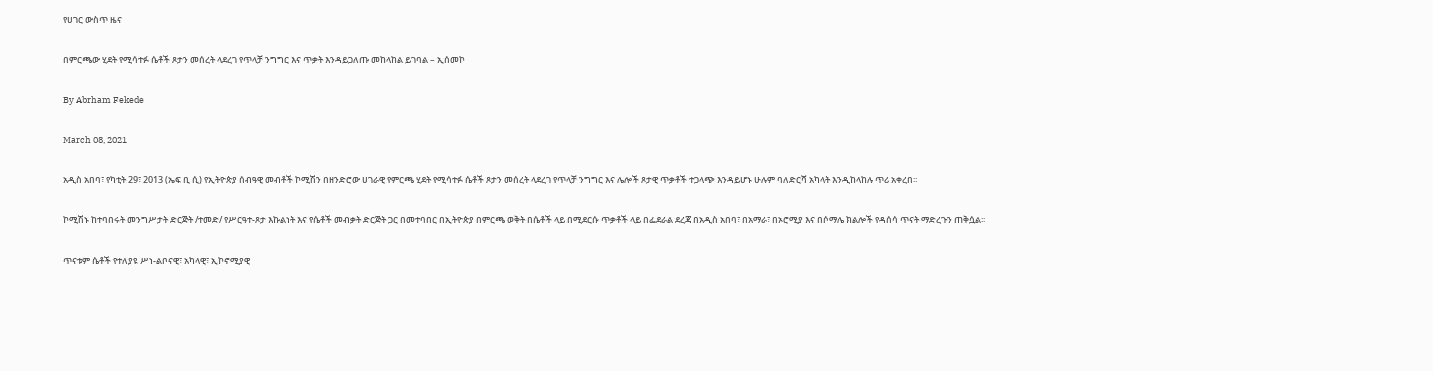የሀገር ውስጥ ዜና

በምርጫው ሂደት የሚሳተፉ ሴቶች ጾታን መሰረት ላደረገ የጥላቻ ንግግር እና ጥቃት እንዳይጋለጡ መከላከል ይገባል – ኢሰመኮ

By Abrham Fekede

March 08, 2021

አዲስ አበባ፣ የካቲት 29፣ 2013 (ኤፍ ቢ ሲ) የኢትዮጵያ ሰብዓዊ መብቶች ኮሚሽን በዘንድሮው ሀገራዊ የምርጫ ሂደት የሚሳተፉ ሴቶች ጾታን መሰረት ላደረገ የጥላቻ ንግግር እና ሌሎች ጾታዊ ጥቃቶች ተጋላጭ እንዳይሆኑ ሁሉም ባለድርሻ አካላት እንዲከላከሉ ጥሪ አቀረበ፡፡

ኮሚሽኑ ከተባበሩት መንግሥታት ድርጅት /ተመድ/ የሥርዓተ-ጾታ እኩልነት እና የሴቶች መብቃት ድርጅት ጋር በመተባበር በኢትዮጵያ በምርጫ ወቅት በሴቶች ላይ በሚደርሱ ጥቃቶች ላይ በፌደራል ደረጃ በአዲስ አበባ፣ በአማራ፣ በኦሮሚያ እና በሶማሌ ክልሎች የዳሰሳ ጥናት ማድረጉን ጠቅሷል፡፡

ጥናቱም ሴቶች የተለያዩ ሥነ-ልቦናዊ፣ አካላዊ፣ ኢኮኖሚያዊ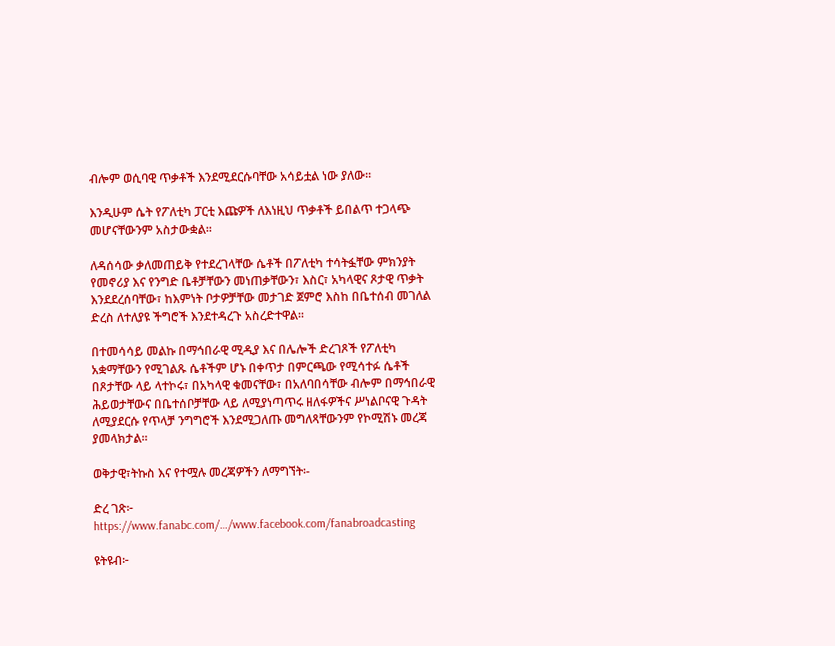ብሎም ወሲባዊ ጥቃቶች እንደሚደርሱባቸው አሳይቷል ነው ያለው፡፡

እንዲሁም ሴት የፖለቲካ ፓርቲ እጩዎች ለእነዚህ ጥቃቶች ይበልጥ ተጋላጭ መሆናቸውንም አስታውቋል፡፡

ለዳሰሳው ቃለመጠይቅ የተደረገላቸው ሴቶች በፖለቲካ ተሳትፏቸው ምክንያት የመኖሪያ እና የንግድ ቤቶቻቸውን መነጠቃቸውን፣ እስር፣ አካላዊና ጾታዊ ጥቃት እንደደረሰባቸው፣ ከእምነት ቦታዎቻቸው መታገድ ጀምሮ እስከ በቤተሰብ መገለል ድረስ ለተለያዩ ችግሮች እንደተዳረጉ አስረድተዋል፡፡

በተመሳሳይ መልኩ በማኅበራዊ ሚዲያ እና በሌሎች ድረገጾች የፖለቲካ አቋማቸውን የሚገልጹ ሴቶችም ሆኑ በቀጥታ በምርጫው የሚሳተፉ ሴቶች በጾታቸው ላይ ላተኮሩ፣ በአካላዊ ቁመናቸው፣ በአለባበሳቸው ብሎም በማኅበራዊ ሕይወታቸውና በቤተሰቦቻቸው ላይ ለሚያነጣጥሩ ዘለፋዎችና ሥነልቦናዊ ጉዳት ለሚያደርሱ የጥላቻ ንግግሮች እንደሚጋለጡ መግለጻቸውንም የኮሚሽኑ መረጃ ያመላክታል፡፡

ወቅታዊ፣ትኩስ እና የተሟሉ መረጃዎችን ለማግኘት፡-

ድረ ገጽ፦ https://www.fanabc.com/…/www.facebook.com/fanabroadcasting

ዩትዩብ፦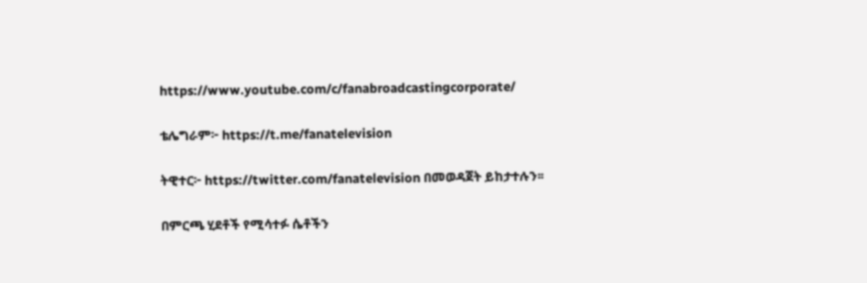https://www.youtube.com/c/fanabroadcastingcorporate/

ቴሌግራም፦ https://t.me/fanatelevision

ትዊተር፦ https://twitter.com/fanatelevision በመወዳጀት ይከታተሉን፡፡

በምርጫ ሂደቶች የሚሳተፉ ሴቶችን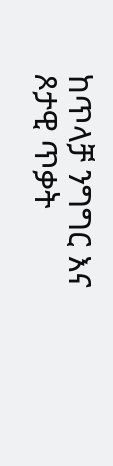ከጥላቻ ንግግር እና ጾታዊ ጥቃት